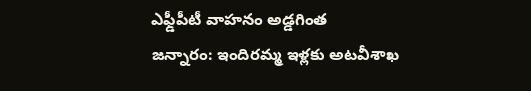ఎఫ్డీపీటీ వాహనం అడ్డగింత
జన్నారం: ఇందిరమ్మ ఇళ్లకు అటవీశాఖ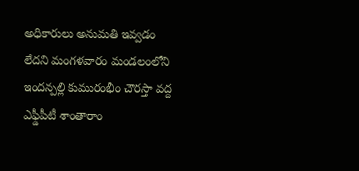అధికారులు అనుమతి ఇవ్వడం లేదని మంగళవారం మండలంలోని ఇందన్పల్లి కుమురంభీం చౌరస్తా వద్ద ఎఫ్డీపీటీ శాంతారాం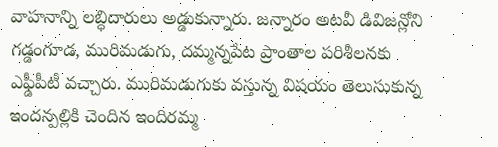వాహనాన్ని లబ్ధిదారులు అడ్డుకున్నారు. జన్నారం అటవీ డివిజన్లోని గడ్డంగూడ, మురిమడుగు, దమ్మన్నపేట ప్రాంతాల పరిశీలనకు ఎఫ్డీపీటీ వచ్చారు. మురిమడుగుకు వస్తున్న విషయం తెలుసుకున్న ఇందన్పల్లికి చెందిన ఇందిరమ్మ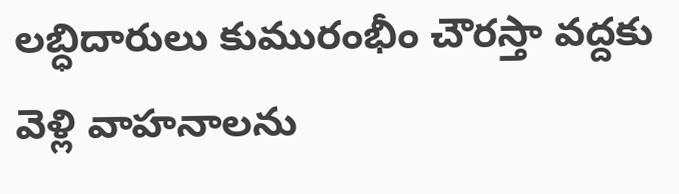లబ్ధిదారులు కుమురంభీం చౌరస్తా వద్దకు వెళ్లి వాహనాలను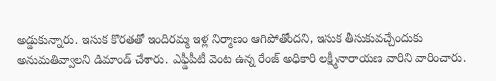అడ్డుకున్నారు. ఇసుక కొరతతో ఇందిరమ్మ ఇళ్ల నిర్మాణం ఆగిపోతోందని, ఇసుక తీసుకువచ్చేందుకు అనుమతివ్వాలని డిమాండ్ చేశారు. ఎఫ్డీపీటీ వెంట ఉన్న రేంజ్ అధికారి లక్ష్మీనారాయణ వారిని వారించారు.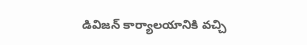డివిజన్ కార్యాలయానికి వచ్చి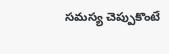సమస్య చెప్పుకొంటే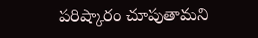పరిష్కారం చూపుతామని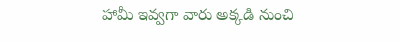హామీ ఇవ్వగా వారు అక్కడి నుంచి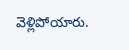వెళ్లిపోయారు.